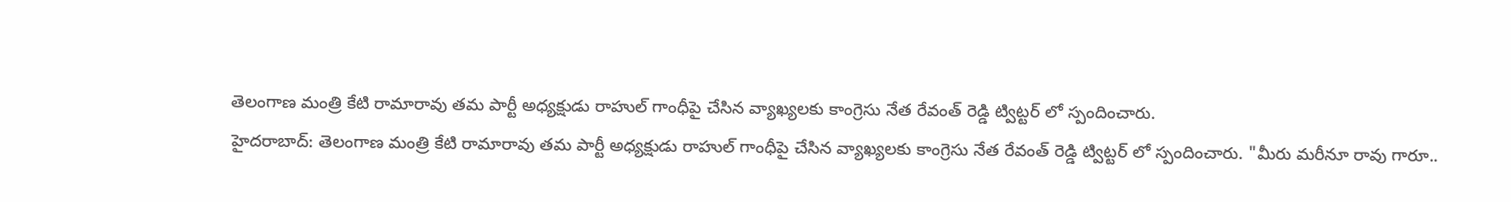తెలంగాణ మంత్రి కేటి రామారావు తమ పార్టీ అధ్యక్షుడు రాహుల్ గాంధీపై చేసిన వ్యాఖ్యలకు కాంగ్రెసు నేత రేవంత్ రెడ్డి ట్విట్టర్ లో స్పందించారు.
హైదరాబాద్: తెలంగాణ మంత్రి కేటి రామారావు తమ పార్టీ అధ్యక్షుడు రాహుల్ గాంధీపై చేసిన వ్యాఖ్యలకు కాంగ్రెసు నేత రేవంత్ రెడ్డి ట్విట్టర్ లో స్పందించారు. "మీరు మరీనూ రావు గారూ..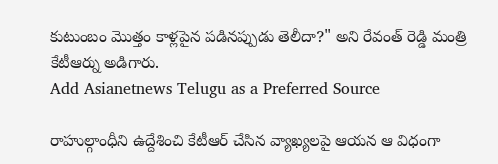కుటుంబం మొత్తం కాళ్లపైన పడినప్పుడు తెలీదా?" అని రేవంత్ రెడ్డి మంత్రి కేటీఆర్ను అడిగారు.
Add Asianetnews Telugu as a Preferred Source

రాహుల్గాంధీని ఉద్దేశించి కేటీఆర్ చేసిన వ్యాఖ్యలపై ఆయన ఆ విధంగా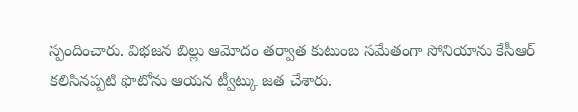స్పందించారు. విభజన బిల్లు ఆమోదం తర్వాత కుటుంబ సమేతంగా సోనియాను కేసీఆర్ కలిసినప్పటి ఫొటోను ఆయన ట్వీట్కు జత చేశారు.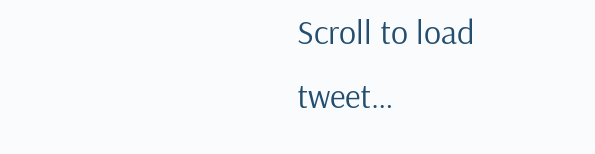Scroll to load tweet…